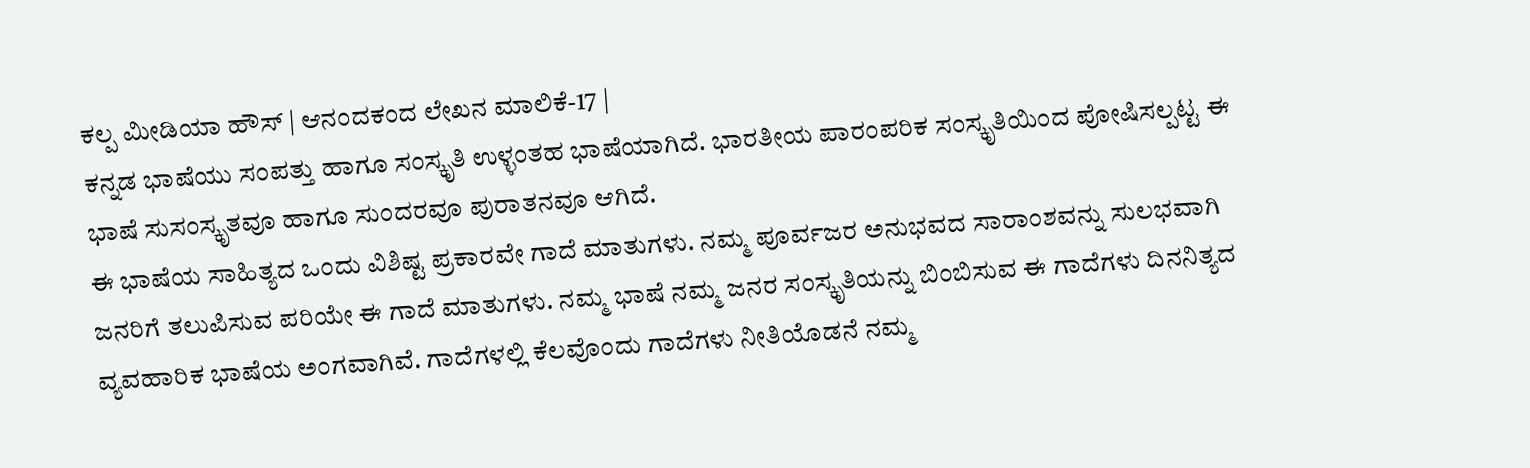ಕಲ್ಪ ಮೀಡಿಯಾ ಹೌಸ್ | ಆನಂದಕಂದ ಲೇಖನ ಮಾಲಿಕೆ-17 |
ಕನ್ನಡ ಭಾಷೆಯು ಸಂಪತ್ತು ಹಾಗೂ ಸಂಸ್ಕೃತಿ ಉಳ್ಳಂತಹ ಭಾಷೆಯಾಗಿದೆ. ಭಾರತೀಯ ಪಾರಂಪರಿಕ ಸಂಸ್ಕೃತಿಯಿಂದ ಪೋಷಿಸಲ್ಪಟ್ಟ ಈ ಭಾಷೆ ಸುಸಂಸ್ಕೃತವೂ ಹಾಗೂ ಸುಂದರವೂ ಪುರಾತನವೂ ಆಗಿದೆ.
ಈ ಭಾಷೆಯ ಸಾಹಿತ್ಯದ ಒಂದು ವಿಶಿಷ್ಟ ಪ್ರಕಾರವೇ ಗಾದೆ ಮಾತುಗಳು. ನಮ್ಮ ಪೂರ್ವಜರ ಅನುಭವದ ಸಾರಾಂಶವನ್ನು ಸುಲಭವಾಗಿ ಜನರಿಗೆ ತಲುಪಿಸುವ ಪರಿಯೇ ಈ ಗಾದೆ ಮಾತುಗಳು. ನಮ್ಮ ಭಾಷೆ ನಮ್ಮ ಜನರ ಸಂಸ್ಕೃತಿಯನ್ನು ಬಿಂಬಿಸುವ ಈ ಗಾದೆಗಳು ದಿನನಿತ್ಯದ ವ್ಯವಹಾರಿಕ ಭಾಷೆಯ ಅಂಗವಾಗಿವೆ. ಗಾದೆಗಳಲ್ಲಿ ಕೆಲವೊಂದು ಗಾದೆಗಳು ನೀತಿಯೊಡನೆ ನಮ್ಮ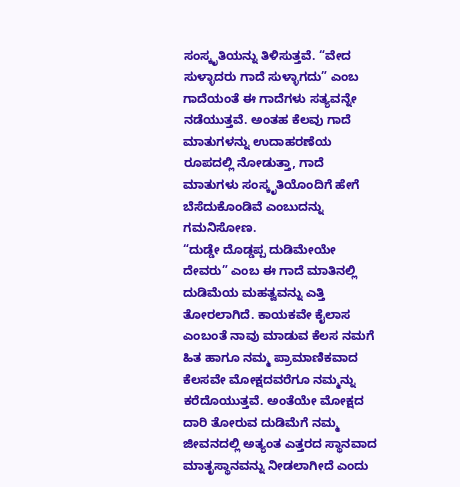ಸಂಸ್ಕೃತಿಯನ್ನು ತಿಳಿಸುತ್ತವೆ. “ವೇದ ಸುಳ್ಳಾದರು ಗಾದೆ ಸುಳ್ಳಾಗದು” ಎಂಬ ಗಾದೆಯಂತೆ ಈ ಗಾದೆಗಳು ಸತ್ಯವನ್ನೇ ನಡೆಯುತ್ತವೆ. ಅಂತಹ ಕೆಲವು ಗಾದೆ ಮಾತುಗಳನ್ನು ಉದಾಹರಣೆಯ ರೂಪದಲ್ಲಿ ನೋಡುತ್ತಾ, ಗಾದೆ ಮಾತುಗಳು ಸಂಸ್ಕೃತಿಯೊಂದಿಗೆ ಹೇಗೆ ಬೆಸೆದುಕೊಂಡಿವೆ ಎಂಬುದನ್ನು ಗಮನಿಸೋಣ.
“ದುಡ್ಡೇ ದೊಡ್ಡಪ್ಪ ದುಡಿಮೇಯೇ ದೇವರು” ಎಂಬ ಈ ಗಾದೆ ಮಾತಿನಲ್ಲಿ ದುಡಿಮೆಯ ಮಹತ್ವವನ್ನು ಎತ್ತಿ ತೋರಲಾಗಿದೆ. ಕಾಯಕವೇ ಕೈಲಾಸ ಎಂಬಂತೆ ನಾವು ಮಾಡುವ ಕೆಲಸ ನಮಗೆ ಹಿತ ಹಾಗೂ ನಮ್ಮ ಪ್ರಾಮಾಣಿಕವಾದ ಕೆಲಸವೇ ಮೋಕ್ಷದವರೆಗೂ ನಮ್ಮನ್ನು ಕರೆದೊಯುತ್ತವೆ. ಅಂತೆಯೇ ಮೋಕ್ಷದ ದಾರಿ ತೋರುವ ದುಡಿಮೆಗೆ ನಮ್ಮ ಜೀವನದಲ್ಲಿ ಅತ್ಯಂತ ಎತ್ತರದ ಸ್ಥಾನವಾದ ಮಾತೃಸ್ಥಾನವನ್ನು ನೀಡಲಾಗೀದೆ ಎಂದು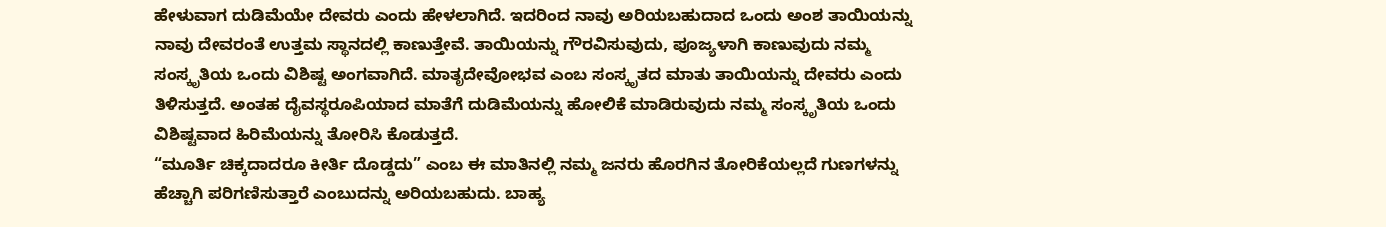ಹೇಳುವಾಗ ದುಡಿಮೆಯೇ ದೇವರು ಎಂದು ಹೇಳಲಾಗಿದೆ. ಇದರಿಂದ ನಾವು ಅರಿಯಬಹುದಾದ ಒಂದು ಅಂಶ ತಾಯಿಯನ್ನು ನಾವು ದೇವರಂತೆ ಉತ್ತಮ ಸ್ಥಾನದಲ್ಲಿ ಕಾಣುತ್ತೇವೆ. ತಾಯಿಯನ್ನು ಗೌರವಿಸುವುದು, ಪೂಜ್ಯಳಾಗಿ ಕಾಣುವುದು ನಮ್ಮ ಸಂಸ್ಕೃತಿಯ ಒಂದು ವಿಶಿಷ್ಟ ಅಂಗವಾಗಿದೆ. ಮಾತೃದೇವೋಭವ ಎಂಬ ಸಂಸ್ಕೃತದ ಮಾತು ತಾಯಿಯನ್ನು ದೇವರು ಎಂದು ತಿಳಿಸುತ್ತದೆ. ಅಂತಹ ದೈವಸ್ಥರೂಪಿಯಾದ ಮಾತೆಗೆ ದುಡಿಮೆಯನ್ನು ಹೋಲಿಕೆ ಮಾಡಿರುವುದು ನಮ್ಮ ಸಂಸ್ಕೃತಿಯ ಒಂದು ವಿಶಿಷ್ಟವಾದ ಹಿರಿಮೆಯನ್ನು ತೋರಿಸಿ ಕೊಡುತ್ತದೆ.
“ಮೂರ್ತಿ ಚಿಕ್ಕದಾದರೂ ಕೀರ್ತಿ ದೊಡ್ಡದು” ಎಂಬ ಈ ಮಾತಿನಲ್ಲಿ ನಮ್ಮ ಜನರು ಹೊರಗಿನ ತೋರಿಕೆಯಲ್ಲದೆ ಗುಣಗಳನ್ನು ಹೆಚ್ಚಾಗಿ ಪರಿಗಣಿಸುತ್ತಾರೆ ಎಂಬುದನ್ನು ಅರಿಯಬಹುದು. ಬಾಹ್ಯ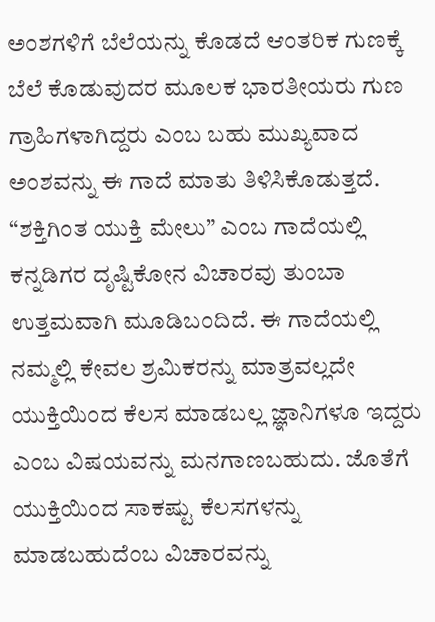ಅಂಶಗಳಿಗೆ ಬೆಲೆಯನ್ನು ಕೊಡದೆ ಆಂತರಿಕ ಗುಣಕ್ಕೆ ಬೆಲೆ ಕೊಡುವುದರ ಮೂಲಕ ಭಾರತೀಯರು ಗುಣ ಗ್ರಾಹಿಗಳಾಗಿದ್ದರು ಎಂಬ ಬಹು ಮುಖ್ಯವಾದ ಅಂಶವನ್ನು ಈ ಗಾದೆ ಮಾತು ತಿಳಿಸಿಕೊಡುತ್ತದೆ.
“ಶಕ್ತಿಗಿಂತ ಯುಕ್ತಿ ಮೇಲು” ಎಂಬ ಗಾದೆಯಲ್ಲಿ ಕನ್ನಡಿಗರ ದೃಷ್ಟಿಕೋನ ವಿಚಾರವು ತುಂಬಾ ಉತ್ತಮವಾಗಿ ಮೂಡಿಬಂದಿದೆ. ಈ ಗಾದೆಯಲ್ಲಿ ನಮ್ಮಲ್ಲಿ ಕೇವಲ ಶ್ರಮಿಕರನ್ನು ಮಾತ್ರವಲ್ಲದೇ ಯುಕ್ತಿಯಿಂದ ಕೆಲಸ ಮಾಡಬಲ್ಲ ಜ್ಞಾನಿಗಳೂ ಇದ್ದರು ಎಂಬ ವಿಷಯವನ್ನು ಮನಗಾಣಬಹುದು. ಜೊತೆಗೆ ಯುಕ್ತಿಯಿಂದ ಸಾಕಷ್ಟು ಕೆಲಸಗಳನ್ನು ಮಾಡಬಹುದೆಂಬ ವಿಚಾರವನ್ನು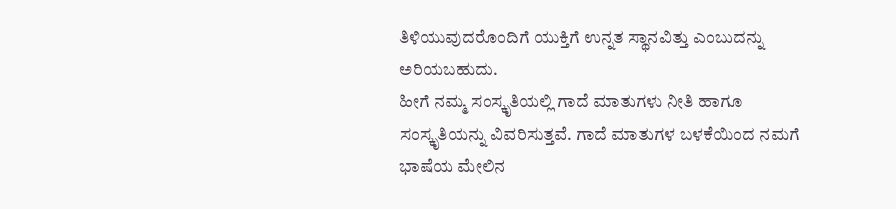ತಿಳಿಯುವುದರೊಂದಿಗೆ ಯುಕ್ತಿಗೆ ಉನ್ನತ ಸ್ಥಾನವಿತ್ತು ಎಂಬುದನ್ನು ಅರಿಯಬಹುದು.
ಹೀಗೆ ನಮ್ಮ ಸಂಸ್ಕೃತಿಯಲ್ಲಿ ಗಾದೆ ಮಾತುಗಳು ನೀತಿ ಹಾಗೂ ಸಂಸ್ಕೃತಿಯನ್ನು ವಿವರಿಸುತ್ತವೆ. ಗಾದೆ ಮಾತುಗಳ ಬಳಕೆಯಿಂದ ನಮಗೆ ಭಾಷೆಯ ಮೇಲಿನ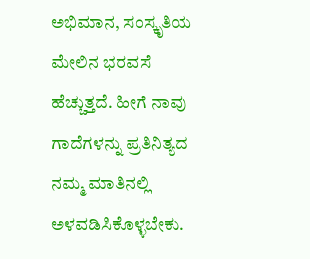ಅಭಿಮಾನ, ಸಂಸ್ಕೃತಿಯ ಮೇಲಿನ ಭರವಸೆ ಹೆಚ್ಚುತ್ತದೆ. ಹೀಗೆ ನಾವು ಗಾದೆಗಳನ್ನು ಪ್ರತಿನಿತ್ಯದ ನಮ್ಮ ಮಾತಿನಲ್ಲಿ ಅಳವಡಿಸಿಕೊಳ್ಳಬೇಕು.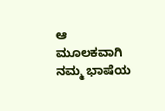ಆ ಮೂಲಕವಾಗಿ ನಮ್ಮ ಭಾಷೆಯ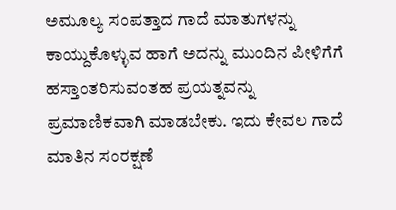ಅಮೂಲ್ಯ ಸಂಪತ್ತಾದ ಗಾದೆ ಮಾತುಗಳನ್ನು ಕಾಯ್ದುಕೊಳ್ಳುವ ಹಾಗೆ ಅದನ್ನು ಮುಂದಿನ ಪೀಳಿಗೆಗೆ ಹಸ್ತಾಂತರಿಸುವಂತಹ ಪ್ರಯತ್ನವನ್ನು ಪ್ರಮಾಣಿಕವಾಗಿ ಮಾಡಬೇಕು. ಇದು ಕೇವಲ ಗಾದೆ ಮಾತಿನ ಸಂರಕ್ಷಣೆ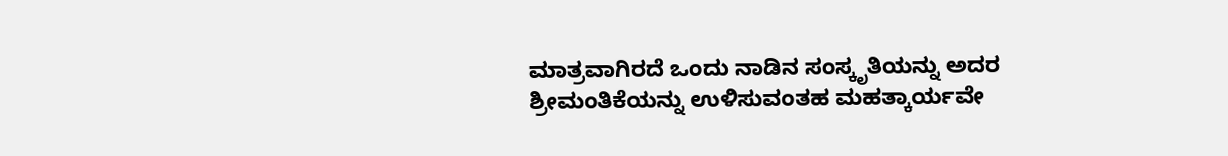ಮಾತ್ರವಾಗಿರದೆ ಒಂದು ನಾಡಿನ ಸಂಸ್ಕೃತಿಯನ್ನು ಅದರ ಶ್ರೀಮಂತಿಕೆಯನ್ನು ಉಳಿಸುವಂತಹ ಮಹತ್ಕಾರ್ಯವೇ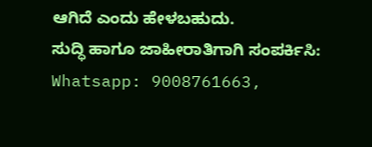ಆಗಿದೆ ಎಂದು ಹೇಳಬಹುದು.
ಸುದ್ಧಿ ಹಾಗೂ ಜಾಹೀರಾತಿಗಾಗಿ ಸಂಪರ್ಕಿಸಿ: Whatsapp: 9008761663,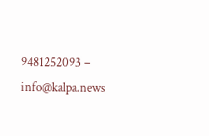9481252093 – info@kalpa.news